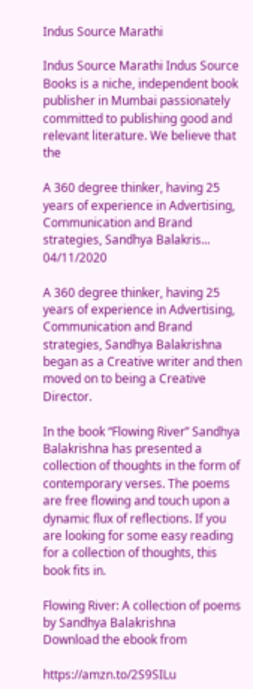Indus Source Marathi

Indus Source Marathi Indus Source Books is a niche, independent book publisher in Mumbai passionately committed to publishing good and relevant literature. We believe that the

A 360 degree thinker, having 25 years of experience in Advertising, Communication and Brand strategies, Sandhya Balakris...
04/11/2020

A 360 degree thinker, having 25 years of experience in Advertising, Communication and Brand strategies, Sandhya Balakrishna began as a Creative writer and then moved on to being a Creative Director.

In the book “Flowing River” Sandhya Balakrishna has presented a collection of thoughts in the form of contemporary verses. The poems are free flowing and touch upon a dynamic flux of reflections. If you are looking for some easy reading for a collection of thoughts, this book fits in.

Flowing River: A collection of poems by Sandhya Balakrishna
Download the ebook from

https://amzn.to/2S9SILu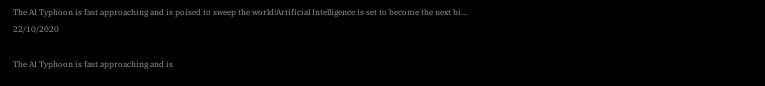The AI Typhoon is fast approaching and is poised to sweep the world!Artificial Intelligence is set to become the next bi...
22/10/2020

The AI Typhoon is fast approaching and is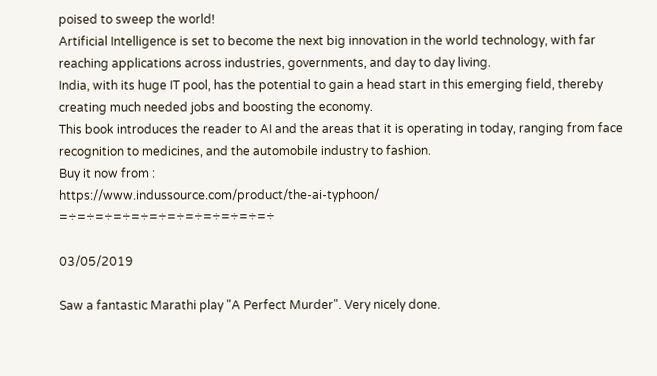poised to sweep the world!
Artificial Intelligence is set to become the next big innovation in the world technology, with far reaching applications across industries, governments, and day to day living.
India, with its huge IT pool, has the potential to gain a head start in this emerging field, thereby creating much needed jobs and boosting the economy.
This book introduces the reader to AI and the areas that it is operating in today, ranging from face recognition to medicines, and the automobile industry to fashion.
Buy it now from :
https://www.indussource.com/product/the-ai-typhoon/
=÷=÷=÷=÷=÷=÷=÷=÷=÷=÷=÷=÷

03/05/2019

Saw a fantastic Marathi play "A Perfect Murder". Very nicely done.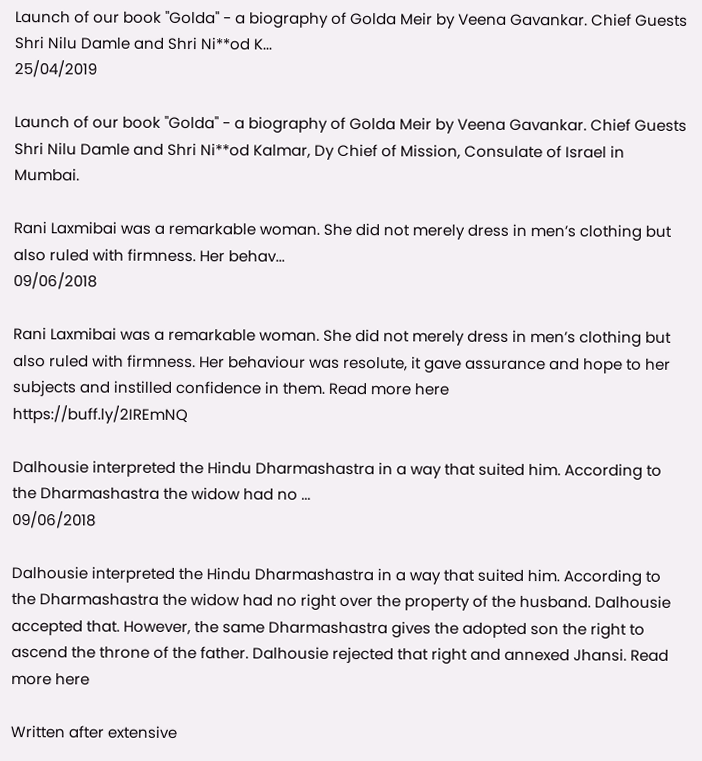Launch of our book "Golda" - a biography of Golda Meir by Veena Gavankar. Chief Guests Shri Nilu Damle and Shri Ni**od K...
25/04/2019

Launch of our book "Golda" - a biography of Golda Meir by Veena Gavankar. Chief Guests Shri Nilu Damle and Shri Ni**od Kalmar, Dy Chief of Mission, Consulate of Israel in Mumbai.

Rani Laxmibai was a remarkable woman. She did not merely dress in men’s clothing but also ruled with firmness. Her behav...
09/06/2018

Rani Laxmibai was a remarkable woman. She did not merely dress in men’s clothing but also ruled with firmness. Her behaviour was resolute, it gave assurance and hope to her subjects and instilled confidence in them. Read more here
https://buff.ly/2IREmNQ

Dalhousie interpreted the Hindu Dharmashastra in a way that suited him. According to the Dharmashastra the widow had no ...
09/06/2018

Dalhousie interpreted the Hindu Dharmashastra in a way that suited him. According to the Dharmashastra the widow had no right over the property of the husband. Dalhousie accepted that. However, the same Dharmashastra gives the adopted son the right to ascend the throne of the father. Dalhousie rejected that right and annexed Jhansi. Read more here

Written after extensive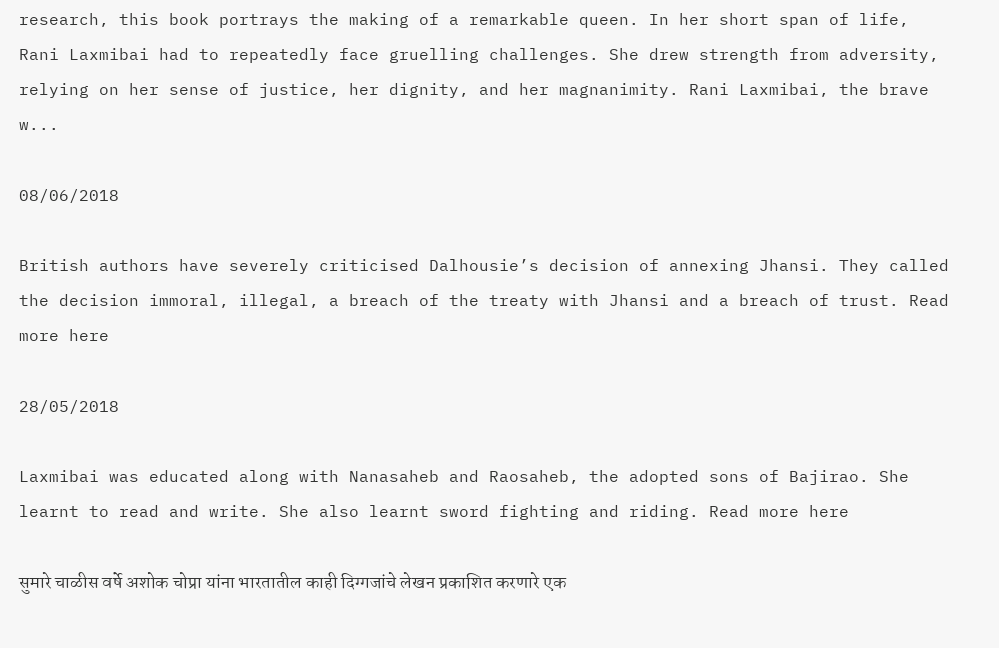research, this book portrays the making of a remarkable queen. In her short span of life, Rani Laxmibai had to repeatedly face gruelling challenges. She drew strength from adversity, relying on her sense of justice, her dignity, and her magnanimity. Rani Laxmibai, the brave w...

08/06/2018

British authors have severely criticised Dalhousie’s decision of annexing Jhansi. They called the decision immoral, illegal, a breach of the treaty with Jhansi and a breach of trust. Read more here

28/05/2018

Laxmibai was educated along with Nanasaheb and Raosaheb, the adopted sons of Bajirao. She learnt to read and write. She also learnt sword fighting and riding. Read more here

सुमारे चाळीस वर्षे अशोक चोप्रा यांना भारतातील काही दिग्गजांचे लेखन प्रकाशित करणारे एक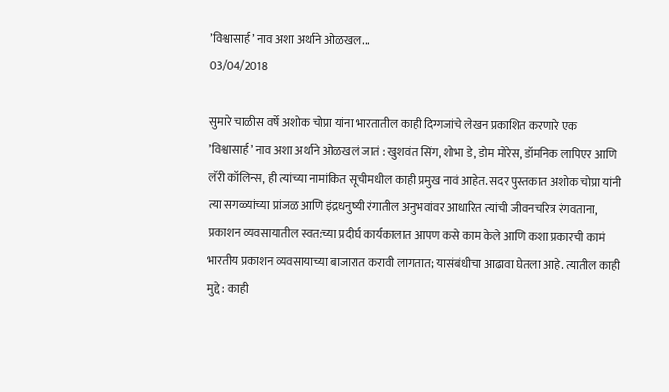’विश्वासार्ह’ नाव अशा अर्थाने ओळखल...
03/04/2018

सुमारे चाळीस वर्षे अशोक चोप्रा यांना भारतातील काही दिग्गजांचे लेखन प्रकाशित करणारे एक ’विश्वासार्ह’ नाव अशा अर्थाने ओळखलं जातं : खुशवंत सिंग, शोभा डे, डोम मोरेस, डॉमनिक लापिएर आणि लॅरी कॉलिन्स, ही त्यांच्या नामांकित सूचीमधील काही प्रमुख नावं आहेत. सदर पुस्तकात अशोक चोप्रा यांनी त्या सगळ्यांच्या प्रांजळ आणि इंद्रधनुष्यी रंगातील अनुभवांवर आधारित त्यांची जीवनचरित्र रंगवताना, प्रकाशन व्यवसायातील स्वत:च्या प्रदीर्घ कार्यकालात आपण कसे काम केले आणि कशा प्रकारची कामं भारतीय प्रकाशन व्यवसायाच्या बाजारात करावी लागतात; यासंबंधीचा आढावा घेतला आहे. त्यातील काही मुद्दे : काही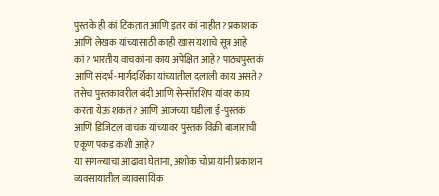पुस्तके ही कां टिकतात आणि इतर कां नाहीत? प्रकाशक आणि लेखक यांच्यासाठी काही खास यशाचे सूत्र आहे कां? भारतीय वाचकांना काय अपेक्षित आहे? पाठ्यपुस्तकं आणि संदर्भ-मार्गदर्शिका यांच्यातील दलाली काय असते? तसेच पुस्तकावरील बंदी आणि सेन्सॉरशिप यांवर काय करता येऊ शकतं? आणि आजच्या घडीला ई-पुस्तकं आणि डिजिटल वाचक यांच्यावर पुस्तक विक्री बाजाराची एकूण पकड कशी आहे?
या सगळ्याचा आढावा घेताना, अशोक चोप्रा यांनी प्रकाशन व्यवसायातील व्यावसायिक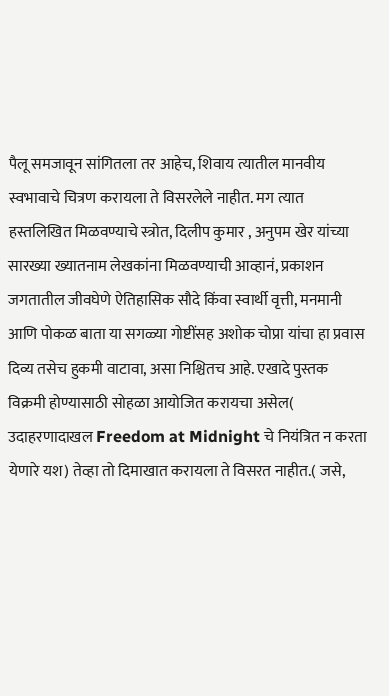पैलू समजावून सांगितला तर आहेच, शिवाय त्यातील मानवीय स्वभावाचे चित्रण करायला ते विसरलेले नाहीत. मग त्यात हस्तलिखित मिळवण्याचे स्त्रोत, दिलीप कुमार , अनुपम खेर यांच्या सारख्या ख्यातनाम लेखकांना मिळवण्याची आव्हानं, प्रकाशन जगतातील जीवघेणे ऐतिहासिक सौदे किंवा स्वार्थी वृत्ती, मनमानी आणि पोकळ बाता या सगळ्या गोष्टींसह अशोक चोप्रा यांचा हा प्रवास दिव्य तसेच हुकमी वाटावा, असा निश्चितच आहे. एखादे पुस्तक विक्रमी होण्यासाठी सोहळा आयोजित करायचा असेल( उदाहरणादाखल Freedom at Midnight चे नियंत्रित न करता येणारे यश) तेव्हा तो दिमाखात करायला ते विसरत नाहीत.( जसे,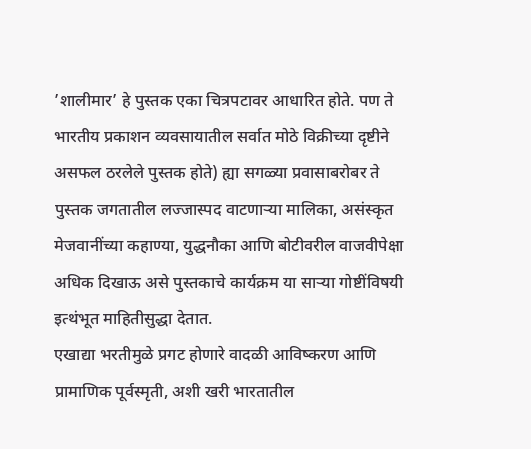’शालीमार’ हे पुस्तक एका चित्रपटावर आधारित होते. पण ते भारतीय प्रकाशन व्यवसायातील सर्वात मोठे विक्रीच्या दृष्टीने असफल ठरलेले पुस्तक होते) ह्या सगळ्या प्रवासाबरोबर ते पुस्तक जगतातील लज्जास्पद वाटणार्‍या मालिका, असंस्कृत मेजवानींच्या कहाण्या, युद्धनौका आणि बोटीवरील वाजवीपेक्षा अधिक दिखाऊ असे पुस्तकाचे कार्यक्रम या सार्‍या गोष्टींविषयी इत्थंभूत माहितीसुद्धा देतात.
एखाद्या भरतीमुळे प्रगट होणारे वादळी आविष्करण आणि प्रामाणिक पूर्वस्मृती, अशी खरी भारतातील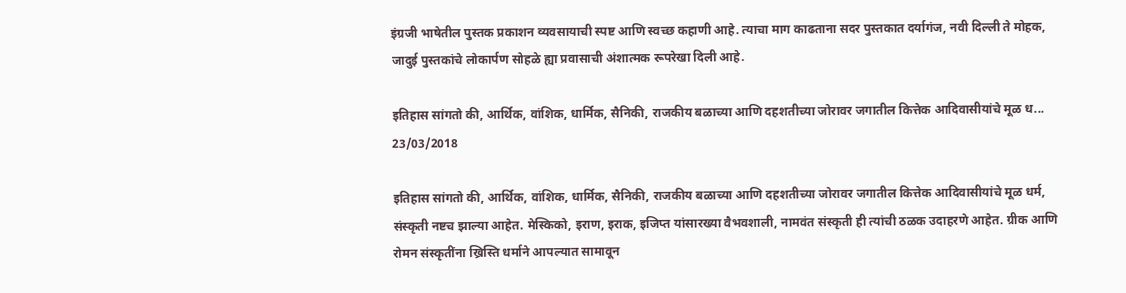इंग्रजी भाषेतील पुस्तक प्रकाशन व्यवसायाची स्पष्ट आणि स्वच्छ कहाणी आहे. त्याचा माग काढताना सदर पुस्तकात दर्यागंज, नवी दिल्ली ते मोहक, जादुई पुस्तकांचे लोकार्पण सोहळे ह्या प्रवासाची अंशात्मक रूपरेखा दिली आहे.

इतिहास सांगतो की, आर्थिक, वांशिक, धार्मिक, सैनिकी, राजकीय बळाच्या आणि दहशतीच्या जोरावर जगातील कित्तेक आदिवासीयांचे मूळ ध...
23/03/2018

इतिहास सांगतो की, आर्थिक, वांशिक, धार्मिक, सैनिकी, राजकीय बळाच्या आणि दहशतीच्या जोरावर जगातील कित्तेक आदिवासीयांचे मूळ धर्म, संस्कृती नष्टच झाल्या आहेत. मेस्किको, इराण, इराक, इजिप्त यांसारख्या वैभवशाली, नामवंत संस्कृती ही त्यांची ठळक उदाहरणे आहेत. ग्रीक आणि रोमन संस्कृतींना ख्रिस्ति धर्माने आपल्यात सामावून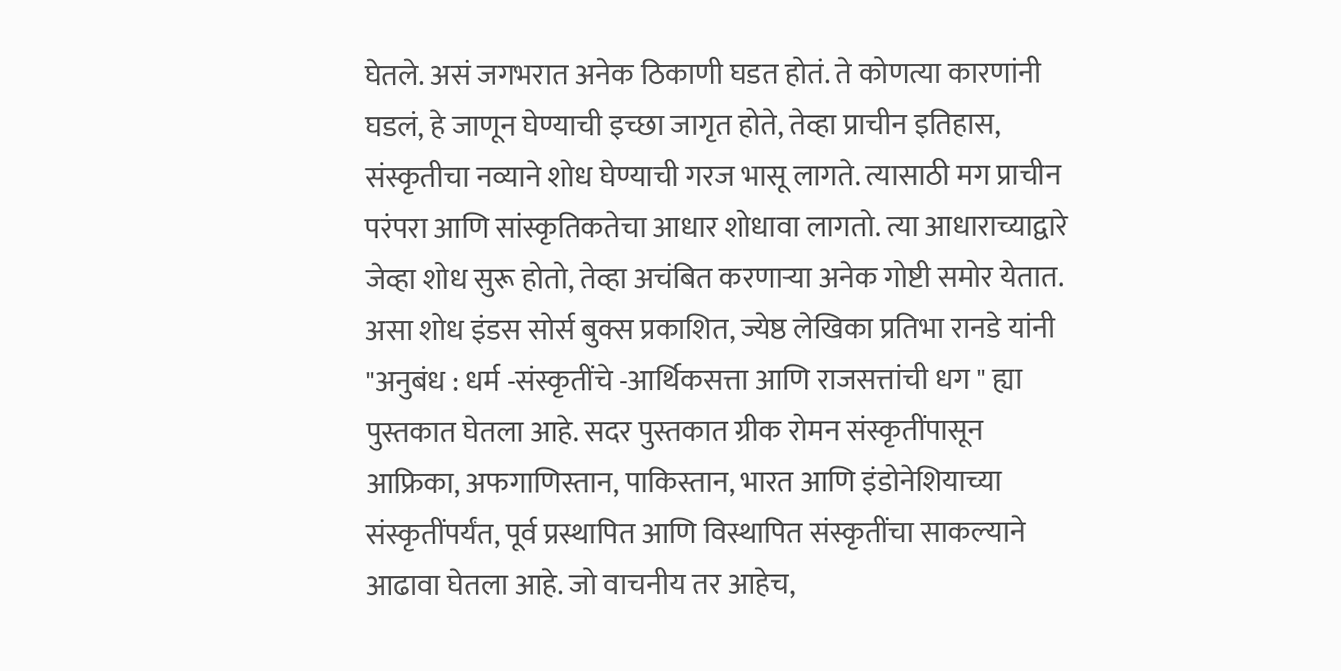घेतले. असं जगभरात अनेक ठिकाणी घडत होतं. ते कोणत्या कारणांनी घडलं, हे जाणून घेण्याची इच्छा जागृत होते, तेव्हा प्राचीन इतिहास, संस्कृतीचा नव्याने शोध घेण्याची गरज भासू लागते. त्यासाठी मग प्राचीन परंपरा आणि सांस्कृतिकतेचा आधार शोधावा लागतो. त्या आधाराच्याद्वारे जेव्हा शोध सुरू होतो, तेव्हा अचंबित करणार्‍या अनेक गोष्टी समोर येतात. असा शोध इंडस सोर्स बुक्स प्रकाशित, ज्येष्ठ लेखिका प्रतिभा रानडे यांनी "अनुबंध : धर्म -संस्कृतींचे -आर्थिकसत्ता आणि राजसत्तांची धग " ह्या पुस्तकात घेतला आहे. सदर पुस्तकात ग्रीक रोमन संस्कृतींपासून आफ्रिका, अफगाणिस्तान, पाकिस्तान, भारत आणि इंडोनेशियाच्या संस्कृतींपर्यंत, पूर्व प्रस्थापित आणि विस्थापित संस्कृतींचा साकल्याने आढावा घेतला आहे. जो वाचनीय तर आहेच,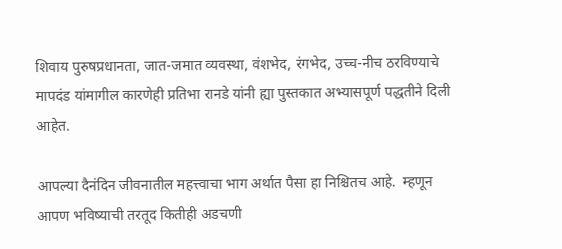शिवाय पुरुषप्रधानता, जात-जमात व्यवस्था, वंशभेद, रंगभेद, उच्च-नीच ठरविण्याचे मापदंड यांमागील कारणेही प्रतिभा रानडे यांनी ह्या पुस्तकात अभ्यासपूर्ण पद्धतीने दिली आहेत.

आपल्या दैनंदिन जीवनातील महत्त्वाचा भाग अर्थात पैसा हा निश्चितच आहे.  म्हणून आपण भविष्याची तरतूद कितीही अडचणी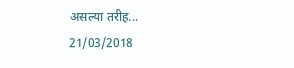असल्या तरीह...
21/03/2018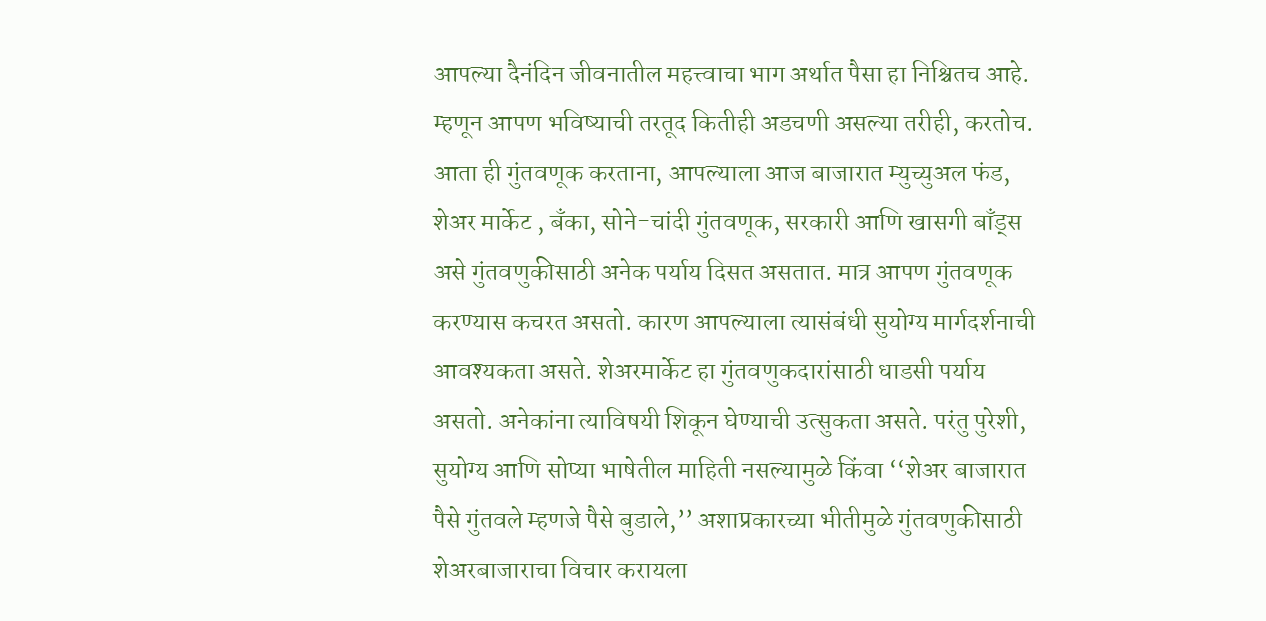आपल्या दैनंदिन जीवनातील महत्त्वाचा भाग अर्थात पैसा हा निश्चितच आहे. म्हणून आपण भविष्याची तरतूद कितीही अडचणी असल्या तरीही, करतोच. आता ही गुंतवणूक करताना, आपल्याला आज बाजारात म्युच्युअल फंड, शेअर मार्केट , बँका, सोने-चांदी गुंतवणूक, सरकारी आणि खासगी बाँड्स असे गुंतवणुकीसाठी अनेक पर्याय दिसत असतात. मात्र आपण गुंतवणूक करण्यास कचरत असतो. कारण आपल्याला त्यासंबंधी सुयोग्य मार्गदर्शनाची आवश्यकता असते. शेअरमार्केट हा गुंतवणुकदारांसाठी धाडसी पर्याय असतो. अनेकांना त्याविषयी शिकून घेण्याची उत्सुकता असते. परंतु पुरेशी, सुयोग्य आणि सोप्या भाषेतील माहिती नसल्यामुळे किंवा ‘‘शेअर बाजारात पैसे गुंतवले म्हणजे पैसे बुडाले,’’ अशाप्रकारच्या भीतीमुळे गुंतवणुकीसाठी शेअरबाजाराचा विचार करायला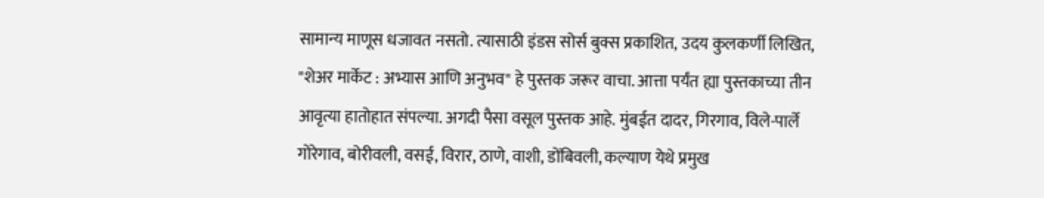सामान्य माणूस धजावत नसतो. त्यासाठी इंडस सोर्स बुक्स प्रकाशित, उदय कुलकर्णी लिखित, "शेअर मार्केट : अभ्यास आणि अनुभव" हे पुस्तक जरूर वाचा. आत्ता पर्यंत ह्या पुस्तकाच्या तीन आवृत्या हातोहात संपल्या. अगदी पैसा वसूल पुस्तक आहे. मुंबईत दादर, गिरगाव, विले-पार्ले गोरेगाव, बोरीवली, वसई, विरार, ठाणे, वाशी, डोंबिवली, कल्याण येथे प्रमुख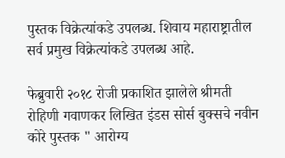पुस्तक विक्रेत्यांकडे उपलब्ध. शिवाय महाराष्ट्रातील सर्व प्रमुख विक्रेत्यांकडे उपलब्ध आहे.

फेब्रुवारी २०१८ रोजी प्रकाशित झालेले श्रीमती रोहिणी गवाणकर लिखित इंडस सोर्स बुक्सचे नवीन कोरे पुस्तक " आरोग्य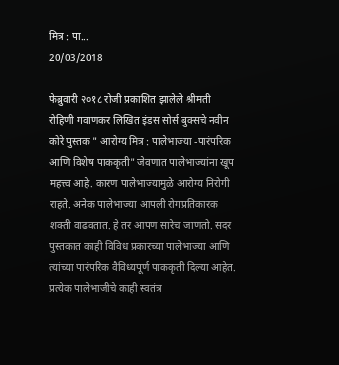मित्र : पा...
20/03/2018

फेब्रुवारी २०१८ रोजी प्रकाशित झालेले श्रीमती रोहिणी गवाणकर लिखित इंडस सोर्स बुक्सचे नवीन कोरे पुस्तक " आरोग्य मित्र : पालेभाज्या -पारंपरिक आणि विशेष पाककृती" जेवणात पालेभाज्यांना खूप महत्त्व आहे. कारण पालेभाज्यामुळे आरोग्य निरोगी राहते. अनेक पालेभाज्या आपली रोगप्रतिकारक शक्ती वाढवतात. हे तर आपण सारेच जाणतो. सदर पुस्तकात काही विविध प्रकारच्या पालेभाज्या आणि त्यांच्या पारंपरिक वैविध्यपूर्ण पाककृती दिल्या आहेत. प्रत्येक पालेभाजीचे काही स्वतंत्र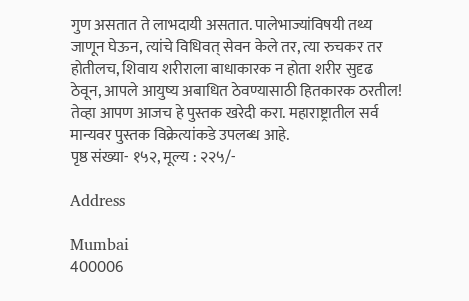गुण असतात ते लाभदायी असतात. पालेभाज्यांविषयी तथ्य जाणून घेऊन, त्यांचे विधिवत् सेवन केले तर, त्या रुचकर तर होतीलच, शिवाय शरीराला बाधाकारक न होता शरीर सुदृढ ठेवून, आपले आयुष्य अबाधित ठेवण्यासाठी हितकारक ठरतील! तेव्हा आपण आजच हे पुस्तक खरेदी करा. महाराष्ट्रातील सर्व मान्यवर पुस्तक विक्रेत्यांकडे उपलब्ध आहे.
पृष्ठ संख्या- १५२, मूल्य : २२५/-

Address

Mumbai
400006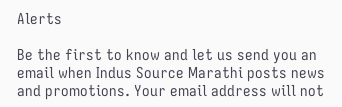Alerts

Be the first to know and let us send you an email when Indus Source Marathi posts news and promotions. Your email address will not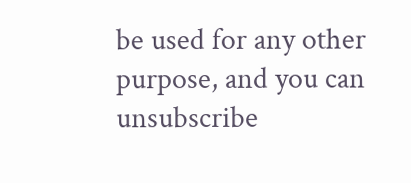be used for any other purpose, and you can unsubscribe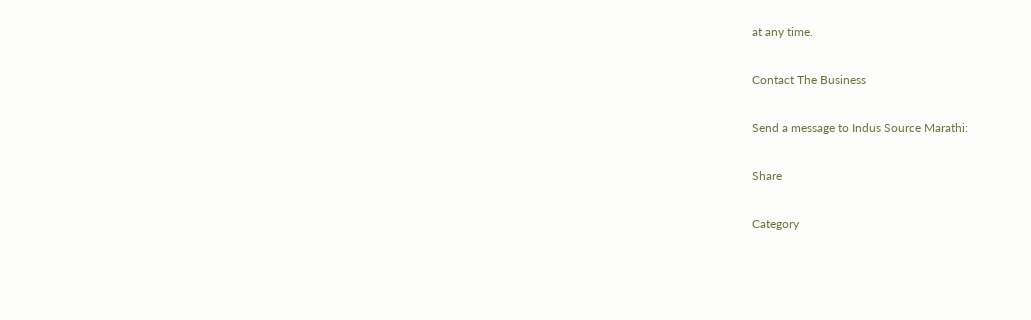at any time.

Contact The Business

Send a message to Indus Source Marathi:

Share

Category